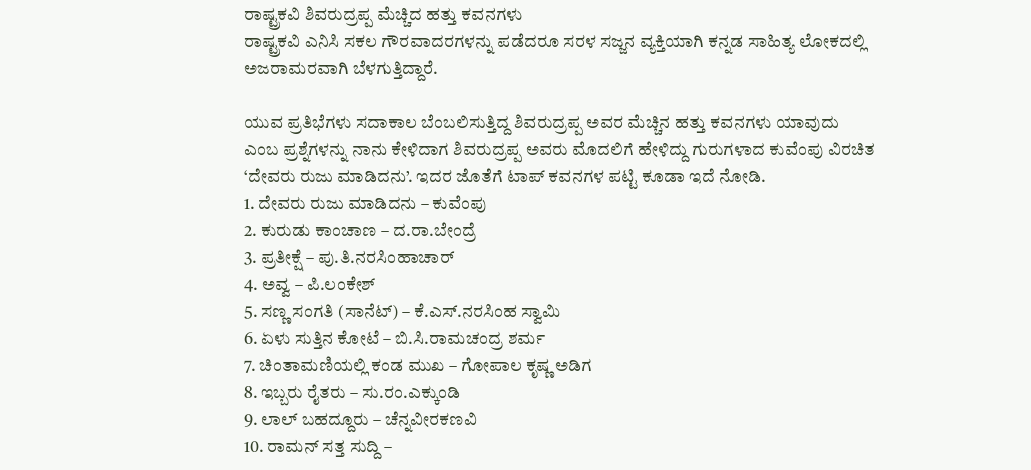ರಾಷ್ಟ್ರಕವಿ ಶಿವರುದ್ರಪ್ಪ ಮೆಚ್ಚಿದ ಹತ್ತು ಕವನಗಳು
ರಾಷ್ಟ್ರಕವಿ ಎನಿಸಿ ಸಕಲ ಗೌರವಾದರಗಳನ್ನು ಪಡೆದರೂ ಸರಳ ಸಜ್ಜನ ವ್ಯಕ್ತಿಯಾಗಿ ಕನ್ನಡ ಸಾಹಿತ್ಯ ಲೋಕದಲ್ಲಿ ಅಜರಾಮರವಾಗಿ ಬೆಳಗುತ್ತಿದ್ದಾರೆ.

ಯುವ ಪ್ರತಿಭೆಗಳು ಸದಾಕಾಲ ಬೆಂಬಲಿಸುತ್ತಿದ್ದ ಶಿವರುದ್ರಪ್ಪ ಅವರ ಮೆಚ್ಚಿನ ಹತ್ತು ಕವನಗಳು ಯಾವುದು ಎಂಬ ಪ್ರಶ್ನೆಗಳನ್ನು ನಾನು ಕೇಳಿದಾಗ ಶಿವರುದ್ರಪ್ಪ ಅವರು ಮೊದಲಿಗೆ ಹೇಳಿದ್ದು ಗುರುಗಳಾದ ಕುವೆಂಪು ವಿರಚಿತ ‘ದೇವರು ರುಜು ಮಾಡಿದನು’. ಇದರ ಜೊತೆಗೆ ಟಾಪ್ ಕವನಗಳ ಪಟ್ಟಿ ಕೂಡಾ ಇದೆ ನೋಡಿ.
1. ದೇವರು ರುಜು ಮಾಡಿದನು – ಕುವೆಂಪು
2. ಕುರುಡು ಕಾಂಚಾಣ – ದ.ರಾ.ಬೇಂದ್ರೆ
3. ಪ್ರತೀಕ್ಷೆ – ಪು.ತಿ.ನರಸಿಂಹಾಚಾರ್
4. ಅವ್ವ – ಪಿ.ಲಂಕೇಶ್
5. ಸಣ್ಣ ಸಂಗತಿ (ಸಾನೆಟ್) – ಕೆ.ಎಸ್.ನರಸಿಂಹ ಸ್ವಾಮಿ
6. ಏಳು ಸುತ್ತಿನ ಕೋಟೆ – ಬಿ.ಸಿ.ರಾಮಚಂದ್ರ ಶರ್ಮ
7. ಚಿಂತಾಮಣಿಯಲ್ಲಿ ಕಂಡ ಮುಖ – ಗೋಪಾಲ ಕೃಷ್ಣ ಅಡಿಗ
8. ಇಬ್ಬರು ರೈತರು – ಸು.ರಂ.ಎಕ್ಕುಂಡಿ
9. ಲಾಲ್ ಬಹದ್ದೂರು – ಚೆನ್ನವೀರಕಣವಿ
10. ರಾಮನ್ ಸತ್ತ ಸುದ್ದಿ –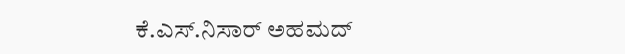ಕೆ.ಎಸ್.ನಿಸಾರ್ ಅಹಮದ್